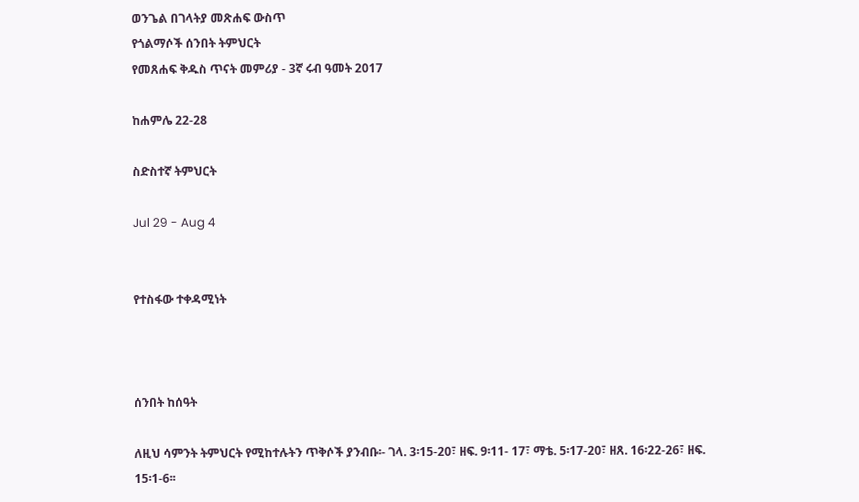ወንጌል በገላትያ መጽሐፍ ውስጥ
የጎልማሶች ሰንበት ትምህርት
የመጸሐፍ ቅዱስ ጥናት መምሪያ - 3ኛ ሩብ ዓመት 2017

ከሐምሌ 22-28

ስድስተኛ ትምህርት

Jul 29 - Aug 4


የተስፋው ተቀዳሚነት



ሰንበት ከሰዓት

ለዚህ ሳምንት ትምህርት የሚከተሉትን ጥቅሶች ያንብቡ፡- ገላ. 3፡15-20፣ ዘፍ. 9፡11- 17፣ ማቴ. 5፡17-20፣ ዘጸ. 16፡22-26፣ ዘፍ. 15፡1-6፡፡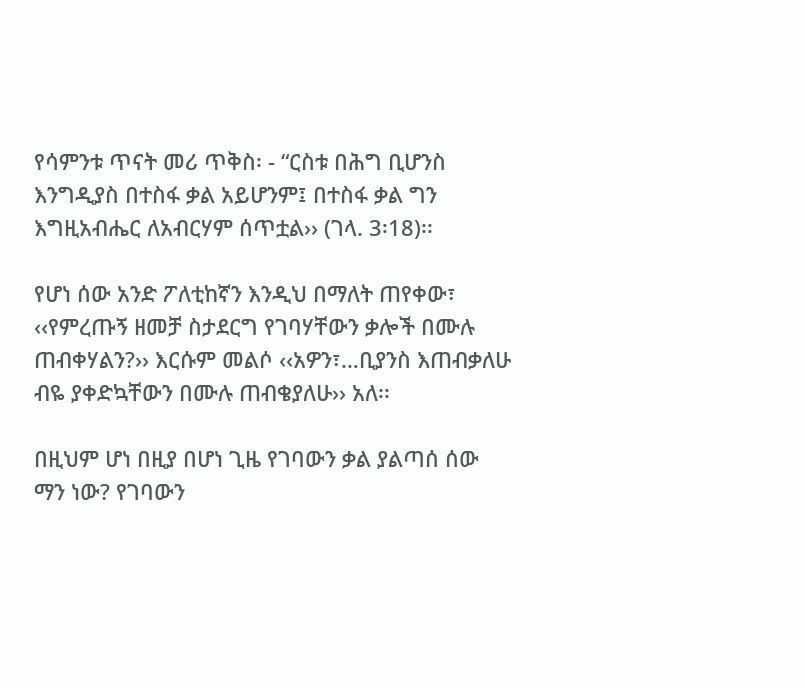የሳምንቱ ጥናት መሪ ጥቅስ፡ - “ርስቱ በሕግ ቢሆንስ እንግዲያስ በተስፋ ቃል አይሆንም፤ በተስፋ ቃል ግን እግዚአብሔር ለአብርሃም ሰጥቷል›› (ገላ. 3፡18)፡፡

የሆነ ሰው አንድ ፖለቲከኛን እንዲህ በማለት ጠየቀው፣ ‹‹የምረጡኝ ዘመቻ ስታደርግ የገባሃቸውን ቃሎች በሙሉ ጠብቀሃልን?›› እርሱም መልሶ ‹‹አዎን፣…ቢያንስ እጠብቃለሁ ብዬ ያቀድኳቸውን በሙሉ ጠብቄያለሁ›› አለ፡፡

በዚህም ሆነ በዚያ በሆነ ጊዜ የገባውን ቃል ያልጣሰ ሰው ማን ነው? የገባውን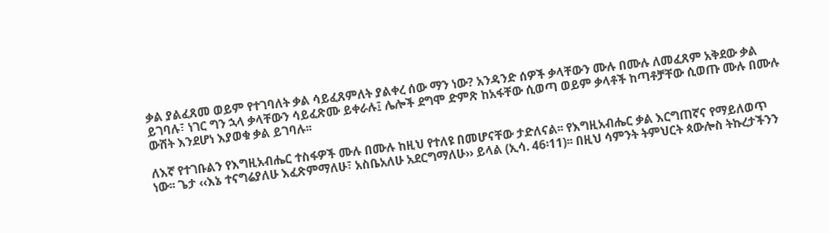ቃል ያልፈጸመ ወይም የተገባለት ቃል ሳይፈጸምለት ያልቀረ ሰው ማን ነው? አንዳንድ ሰዎች ቃላቸውን ሙሉ በሙሉ ለመፈጸም አቅደው ቃል ይገባሉ፣ ነገር ግን ኋላ ቃላቸውን ሳይፈጽሙ ይቀራሉ፤ ሌሎች ደግሞ ድምጽ ከአፋቸው ሲወጣ ወይም ቃላቶች ከጣቶቻቸው ሲወጡ ሙሉ በሙሉ ውሸት እንደሆነ እያወቁ ቃል ይገባሉ፡፡

ለእኛ የተገቡልን የእግዚአብሔር ተስፋዎች ሙሉ በሙሉ ከዚህ የተለዩ በመሆናቸው ታድለናል፡፡ የእግዚአብሔር ቃል እርግጠኛና የማይለወጥ ነው፡፡ ጌታ ‹‹እኔ ተናግሬያለሁ እፈጽምማለሁ፣ አስቤአለሁ አደርግማለሁ›› ይላል (ኢሳ. 46፡11)፡፡ በዚህ ሳምንት ትምህርት ጳውሎስ ትኩረታችንን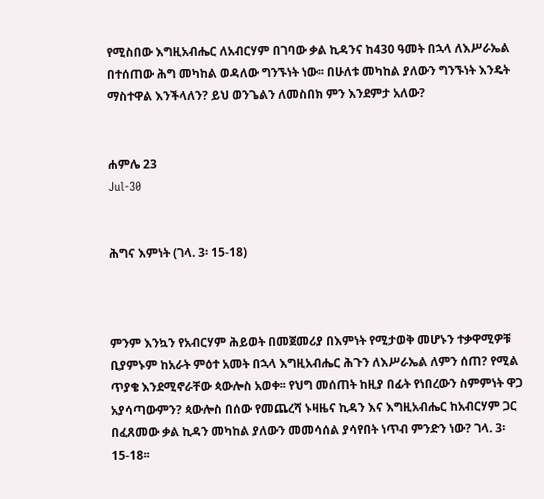የሚስበው እግዚአብሔር ለአብርሃም በገባው ቃል ኪዳንና ከ430 ዓመት በኋላ ለእሥራኤል በተሰጠው ሕግ መካከል ወዳለው ግንኙነት ነው፡፡ በሁለቱ መካከል ያለውን ግንኙነት እንዴት ማስተዋል እንችላለን? ይህ ወንጌልን ለመስበክ ምን እንደምታ አለው?


ሐምሌ 23
Jul-30


ሕግና እምነት (ገላ. 3፡ 15-18)



ምንም እንኳን የአብርሃም ሕይወት በመጀመሪያ በእምነት የሚታወቅ መሆኑን ተቃዋሚዎቹ ቢያምኑም ከአራት ምዕተ አመት በኋላ እግዚአብሔር ሕጉን ለእሥራኤል ለምን ሰጠ? የሚል ጥያቄ እንደሚኖራቸው ጳውሎስ አወቀ፡፡ የህግ መሰጠት ከዚያ በፊት የነበረውን ስምምነት ዋጋ አያሳጣውምን? ጳውሎስ በሰው የመጨረሻ ኑዛዜና ኪዳን እና እግዚአብሔር ከአብርሃም ጋር በፈጸመው ቃል ኪዳን መካከል ያለውን መመሳሰል ያሳየበት ነጥብ ምንድን ነው? ገላ. 3፡ 15-18፡፡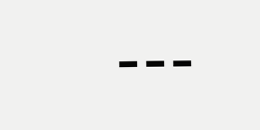---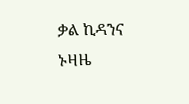ቃል ኪዳንና ኑዛዜ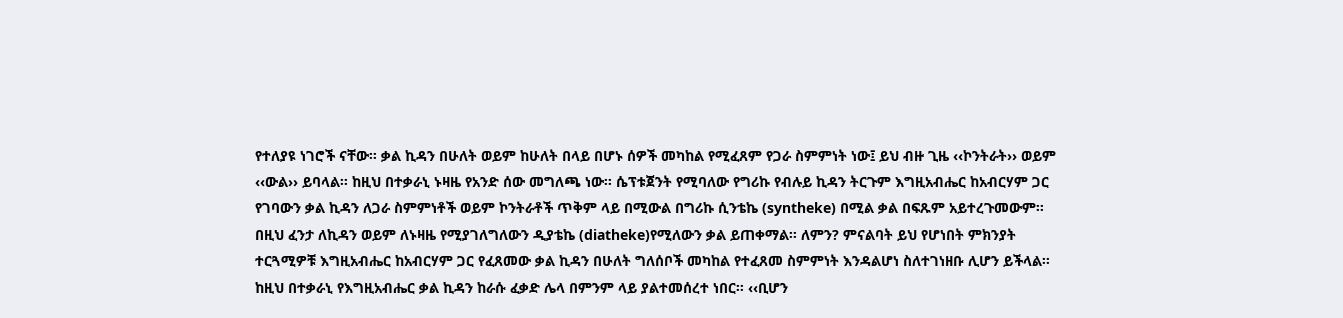የተለያዩ ነገሮች ናቸው፡፡ ቃል ኪዳን በሁለት ወይም ከሁለት በላይ በሆኑ ሰዎች መካከል የሚፈጸም የጋራ ስምምነት ነው፤ ይህ ብዙ ጊዜ ‹‹ኮንትራት›› ወይም ‹‹ውል›› ይባላል፡፡ ከዚህ በተቃራኒ ኑዛዜ የአንድ ሰው መግለጫ ነው፡፡ ሴፕቱጀንት የሚባለው የግሪኩ የብሉይ ኪዳን ትርጉም እግዚአብሔር ከአብርሃም ጋር የገባውን ቃል ኪዳን ለጋራ ስምምነቶች ወይም ኮንትራቶች ጥቅም ላይ በሚውል በግሪኩ ሲንቴኬ (syntheke) በሚል ቃል በፍጹም አይተረጉመውም፡፡ በዚህ ፈንታ ለኪዳን ወይም ለኑዛዜ የሚያገለግለውን ዲያቴኬ (diatheke)የሚለውን ቃል ይጠቀማል፡፡ ለምን? ምናልባት ይህ የሆነበት ምክንያት ተርጓሚዎቹ እግዚአብሔር ከአብርሃም ጋር የፈጸመው ቃል ኪዳን በሁለት ግለሰቦች መካከል የተፈጸመ ስምምነት እንዳልሆነ ስለተገነዘቡ ሊሆን ይችላል፡፡ ከዚህ በተቃራኒ የእግዚአብሔር ቃል ኪዳን ከራሱ ፈቃድ ሌላ በምንም ላይ ያልተመሰረተ ነበር፡፡ ‹‹ቢሆን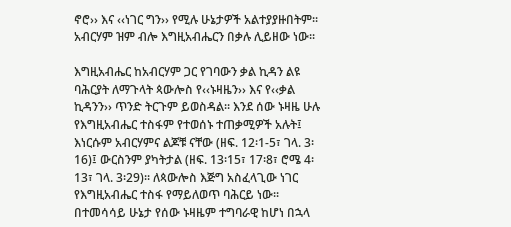ኖሮ›› እና ‹‹ነገር ግን›› የሚሉ ሁኔታዎች አልተያያዙበትም፡፡ አብርሃም ዝም ብሎ እግዚአብሔርን በቃሉ ሊይዘው ነው፡፡

እግዚአብሔር ከአብርሃም ጋር የገባውን ቃል ኪዳን ልዩ ባሕርያት ለማጉላት ጳውሎስ የ‹‹ኑዛዜን›› እና የ‹‹ቃል ኪዳንን›› ጥንድ ትርጉም ይወስዳል፡፡ እንደ ሰው ኑዛዜ ሁሉ የእግዚአብሔር ተስፋም የተወሰኑ ተጠቃሚዎች አሉት፤ እነርሱም አብርሃምና ልጆቹ ናቸው (ዘፍ. 12፡1-5፣ ገላ. 3፡16)፤ ውርስንም ያካትታል (ዘፍ. 13፡15፣ 17፡8፣ ሮሜ 4፡13፣ ገላ. 3፡29)፡፡ ለጳውሎስ እጅግ አስፈላጊው ነገር የእግዚአብሔር ተስፋ የማይለወጥ ባሕርይ ነው፡፡ በተመሳሳይ ሁኔታ የሰው ኑዛዜም ተግባራዊ ከሆነ በኋላ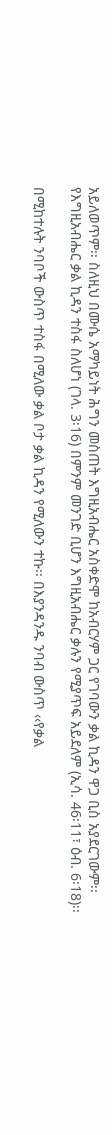አይለወጥም፡፡ ስለዚህ በሙሴ አማካይነት ሕግን መስጠት እግዚአብሔር አስቀድሞ ከአብርሃም ጋር የገባውን ቃል ኪዳን ዋጋ ቢስ አያደርገውም፡፡ የእግዚአብሔር ቃል ኪዳን ተስፋ ስለሆነ (ገላ. 3፡16) በምንም መንገድ ቢሆን እግዚአብሔር ቃሉን የሚያጥፍ አይደለም (ኢሳ. 46፡11፣ ዕብ. 6፡18)፡፡

በሚከተሉት ንባቦች ውስጥ ተስፋ በሚለው ቃል ቦታ ቃል ኪዳን የሚለውን ተኩ፡፡ በእያንዳንዱ ንባብ ውስጥ ‹‹የቃል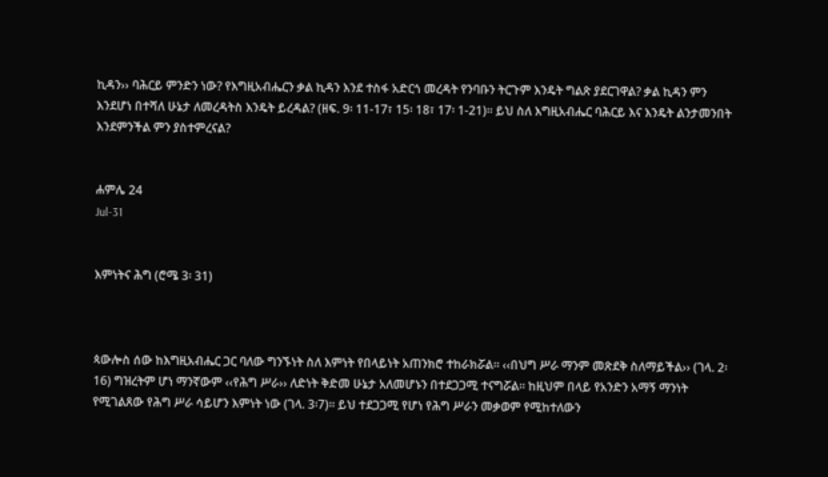ኪዳን›› ባሕርይ ምንድን ነው? የእግዚአብሔርን ቃል ኪዳን እንደ ተስፋ አድርጎ መረዳት የንባቡን ትርጉም እንዴት ግልጽ ያደርገዋል? ቃል ኪዳን ምን እንደሆነ በተሻለ ሁኔታ ለመረዳትስ እንዴት ይረዳል? (ዘፍ. 9፡ 11-17፣ 15፡ 18፣ 17፡ 1-21)፡፡ ይህ ስለ እግዚአብሔር ባሕርይ እና እንዴት ልንታመንበት እንደምንችል ምን ያስተምረናል?


ሐምሌ 24
Jul-31


እምነትና ሕግ (ሮሜ 3፡ 31)



ጳውሎስ ሰው ከእግዚአብሔር ጋር ባለው ግንኙነት ስለ እምነት የበላይነት አጠንክሮ ተከራክሯል፡፡ ‹‹በህግ ሥራ ማንም መጽደቅ ስለማይችል›› (ገላ. 2፡16) ግዝረትም ሆነ ማንኛውም ‹‹የሕግ ሥራ›› ለድነት ቅድመ ሁኔታ አለመሆኑን በተደጋጋሚ ተናግሯል፡፡ ከዚህም በላይ የአንድን አማኝ ማንነት የሚገልጸው የሕግ ሥራ ሳይሆን እምነት ነው (ገላ. 3፡7)፡፡ ይህ ተደጋጋሚ የሆነ የሕግ ሥራን መቃወም የሚከተለውን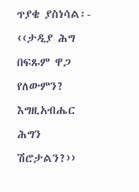ጥያቄ ያስነሳል፡- ‹‹ታዲያ ሕግ በፍጹም ዋጋ የለውምን? እግዚአብሔር ሕግን ሽሮታልን?››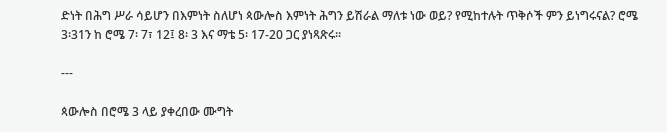ድነት በሕግ ሥራ ሳይሆን በእምነት ስለሆነ ጳውሎስ እምነት ሕግን ይሽራል ማለቱ ነው ወይ? የሚከተሉት ጥቅሶች ምን ይነግሩናል? ሮሜ 3፡31ን ከ ሮሜ 7፡ 7፣ 12፤ 8፡ 3 እና ማቴ 5፡ 17-20 ጋር ያነጻጽሩ፡፡

---

ጳውሎስ በሮሜ 3 ላይ ያቀረበው ሙግት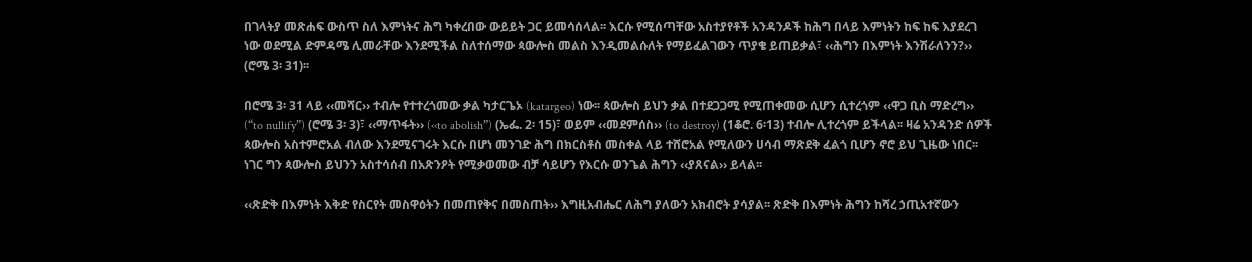በገላትያ መጽሐፍ ውስጥ ስለ እምነትና ሕግ ካቀረበው ውይይት ጋር ይመሳሰላል፡፡ እርሱ የሚሰጣቸው አስተያየቶች አንዳንዶች ከሕግ በላይ እምነትን ከፍ ከፍ እያደረገ ነው ወደሚል ድምዳሜ ሊመራቸው እንደሚችል ስለተሰማው ጳውሎስ መልስ እንዲመልሱለት የማይፈልገውን ጥያቄ ይጠይቃል፣ ‹‹ሕግን በእምነት እንሽራለንን?›› (ሮሜ 3፡ 31)፡፡

በሮሜ 3፡ 31 ላይ ‹‹መሻር›› ተብሎ የተተረጎመው ቃል ካታርጌኦ (katargeo) ነው፡፡ ጳውሎስ ይህን ቃል በተደጋጋሚ የሚጠቀመው ሲሆን ሲተረጎም ‹‹ዋጋ ቢስ ማድረግ›› (“to nullify”) (ሮሜ 3፡ 3)፣ ‹‹ማጥፋት›› (‹‹to abolish”) (ኤፌ. 2፡ 15)፣ ወይም ‹‹መደምሰስ›› (to destroy) (1ቆሮ. 6፡13) ተብሎ ሊተረጎም ይችላል፡፡ ዛሬ አንዳንድ ሰዎች ጳውሎስ አስተምሮአል ብለው እንደሚናገሩት እርሱ በሆነ መንገድ ሕግ በክርስቶስ መስቀል ላይ ተሸሮአል የሚለውን ሀሳብ ማጽደቅ ፈልጎ ቢሆን ኖሮ ይህ ጊዜው ነበር፡፡ ነገር ግን ጳውሎስ ይህንን አስተሳሰብ በአጽንዖት የሚቃወመው ብቻ ሳይሆን የእርሱ ወንጌል ሕግን ‹‹ያጸናል›› ይላል፡፡

‹‹ጽድቅ በእምነት እቅድ የስርየት መስዋዕትን በመጠየቅና በመስጠት›› እግዚአብሔር ለሕግ ያለውን አክብሮት ያሳያል፡፡ ጽድቅ በእምነት ሕግን ከሻረ ኃጢአተኛውን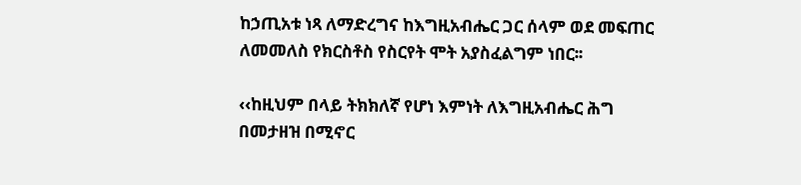ከኃጢአቱ ነጻ ለማድረግና ከእግዚአብሔር ጋር ሰላም ወደ መፍጠር ለመመለስ የክርስቶስ የስርየት ሞት አያስፈልግም ነበር፡፡

‹‹ከዚህም በላይ ትክክለኛ የሆነ እምነት ለእግዚአብሔር ሕግ በመታዘዝ በሚኖር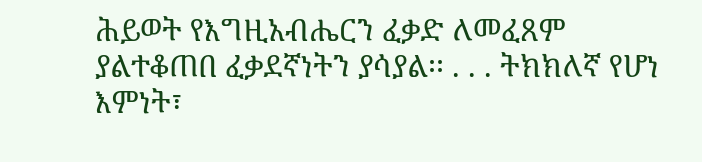ሕይወት የእግዚአብሔርን ፈቃድ ለመፈጸም ያልተቆጠበ ፈቃደኛነትን ያሳያል፡፡ . . . ትክክለኛ የሆነ እምነት፣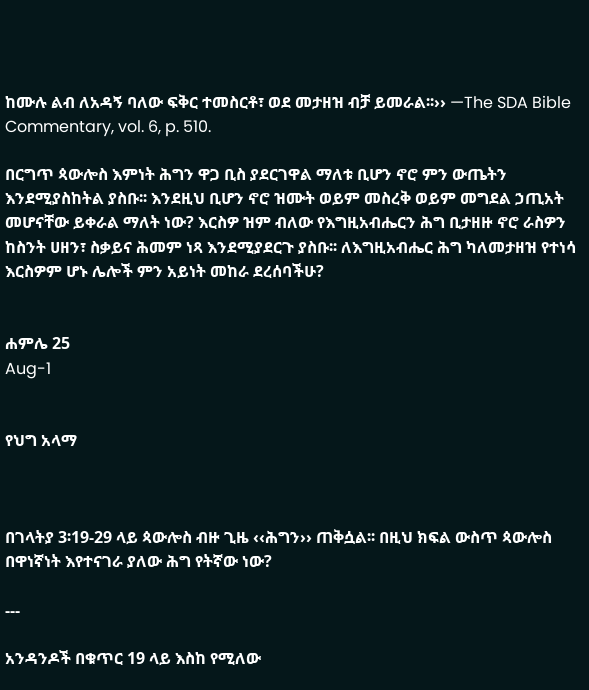ከሙሉ ልብ ለአዳኝ ባለው ፍቅር ተመስርቶ፣ ወደ መታዘዝ ብቻ ይመራል፡፡›› —The SDA Bible Commentary, vol. 6, p. 510.

በርግጥ ጳውሎስ እምነት ሕግን ዋጋ ቢስ ያደርገዋል ማለቱ ቢሆን ኖሮ ምን ውጤትን እንደሚያስከትል ያስቡ፡፡ እንደዚህ ቢሆን ኖሮ ዝሙት ወይም መስረቅ ወይም መግደል ኃጢአት መሆናቸው ይቀራል ማለት ነው? እርስዎ ዝም ብለው የእግዚአብሔርን ሕግ ቢታዘዙ ኖሮ ራስዎን ከስንት ሀዘን፣ ስቃይና ሕመም ነጻ እንደሚያደርጉ ያስቡ፡፡ ለእግዚአብሔር ሕግ ካለመታዘዝ የተነሳ እርስዎም ሆኑ ሌሎች ምን አይነት መከራ ደረሰባችሁ?


ሐምሌ 25
Aug-1


የህግ አላማ



በገላትያ 3፡19-29 ላይ ጳውሎስ ብዙ ጊዜ ‹‹ሕግን›› ጠቅሷል፡፡ በዚህ ክፍል ውስጥ ጳውሎስ በዋነኛነት እየተናገራ ያለው ሕግ የትኛው ነው?

---

አንዳንዶች በቁጥር 19 ላይ እስከ የሚለው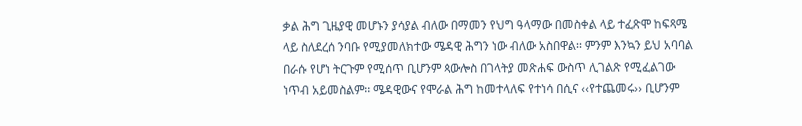ቃል ሕግ ጊዜያዊ መሆኑን ያሳያል ብለው በማመን የህግ ዓላማው በመስቀል ላይ ተፈጽሞ ከፍጻሜ ላይ ስለደረሰ ንባቡ የሚያመለክተው ሜዳዊ ሕግን ነው ብለው አስበዋል፡፡ ምንም እንኳን ይህ አባባል በራሱ የሆነ ትርጉም የሚሰጥ ቢሆንም ጳውሎስ በገላትያ መጽሐፍ ውስጥ ሊገልጽ የሚፈልገው ነጥብ አይመስልም፡፡ ሜዳዊውና የሞራል ሕግ ከመተላለፍ የተነሳ በሲና ‹‹የተጨመሩ›› ቢሆንም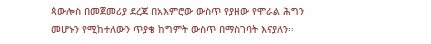ጳውሎስ በመጀመሪያ ደረጃ በአእምሮው ውስጥ የያዘው የሞራል ሕግን መሆኑን የሚከተለውን ጥያቄ ከግምት ውስጥ በማስገባት እናያለን፡፡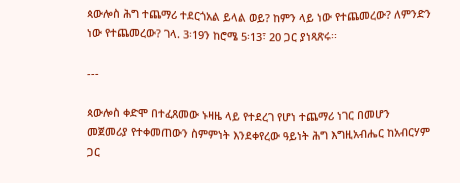ጳውሎስ ሕግ ተጨማሪ ተደርጎአል ይላል ወይ? ከምን ላይ ነው የተጨመረው? ለምንድን ነው የተጨመረው? ገላ. 3፡19ን ከሮሜ 5፡13፣ 20 ጋር ያነጻጽሩ፡፡

---

ጳውሎስ ቀድሞ በተፈጸመው ኑዛዜ ላይ የተደረገ የሆነ ተጨማሪ ነገር በመሆን መጀመሪያ የተቀመጠውን ስምምነት እንደቀየረው ዓይነት ሕግ እግዚአብሔር ከአብርሃም ጋር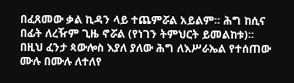በፈጸመው ቃል ኪዳን ላይ ተጨምሯል አይልም፡፡ ሕግ ከሲና በፊት ለረዥም ጊዜ ኖሯል (የነገን ትምህርት ይመልከቱ)፡፡ በዚህ ፈንታ ጳውሎስ እያለ ያለው ሕግ ለእሥራኤል የተሰጠው ሙሉ በሙሉ ለተለየ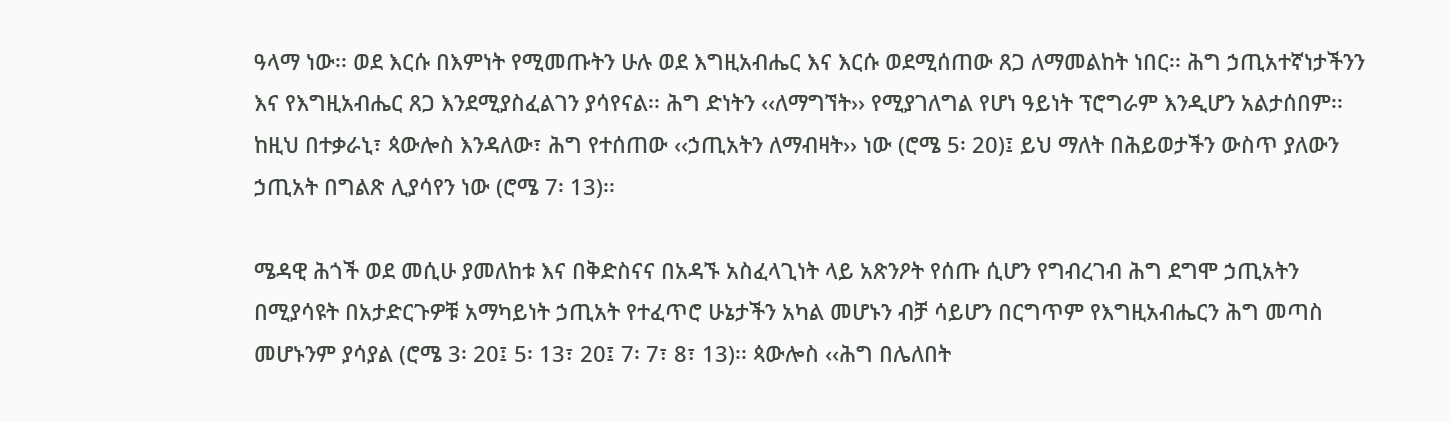ዓላማ ነው፡፡ ወደ እርሱ በእምነት የሚመጡትን ሁሉ ወደ እግዚአብሔር እና እርሱ ወደሚሰጠው ጸጋ ለማመልከት ነበር፡፡ ሕግ ኃጢአተኛነታችንን እና የእግዚአብሔር ጸጋ እንደሚያስፈልገን ያሳየናል፡፡ ሕግ ድነትን ‹‹ለማግኘት›› የሚያገለግል የሆነ ዓይነት ፕሮግራም እንዲሆን አልታሰበም፡፡ ከዚህ በተቃራኒ፣ ጳውሎስ እንዳለው፣ ሕግ የተሰጠው ‹‹ኃጢአትን ለማብዛት›› ነው (ሮሜ 5፡ 20)፤ ይህ ማለት በሕይወታችን ውስጥ ያለውን ኃጢአት በግልጽ ሊያሳየን ነው (ሮሜ 7፡ 13)፡፡

ሜዳዊ ሕጎች ወደ መሲሁ ያመለከቱ እና በቅድስናና በአዳኙ አስፈላጊነት ላይ አጽንዖት የሰጡ ሲሆን የግብረገብ ሕግ ደግሞ ኃጢአትን በሚያሳዩት በአታድርጉዎቹ አማካይነት ኃጢአት የተፈጥሮ ሁኔታችን አካል መሆኑን ብቻ ሳይሆን በርግጥም የእግዚአብሔርን ሕግ መጣስ መሆኑንም ያሳያል (ሮሜ 3፡ 20፤ 5፡ 13፣ 20፤ 7፡ 7፣ 8፣ 13)፡፡ ጳውሎስ ‹‹ሕግ በሌለበት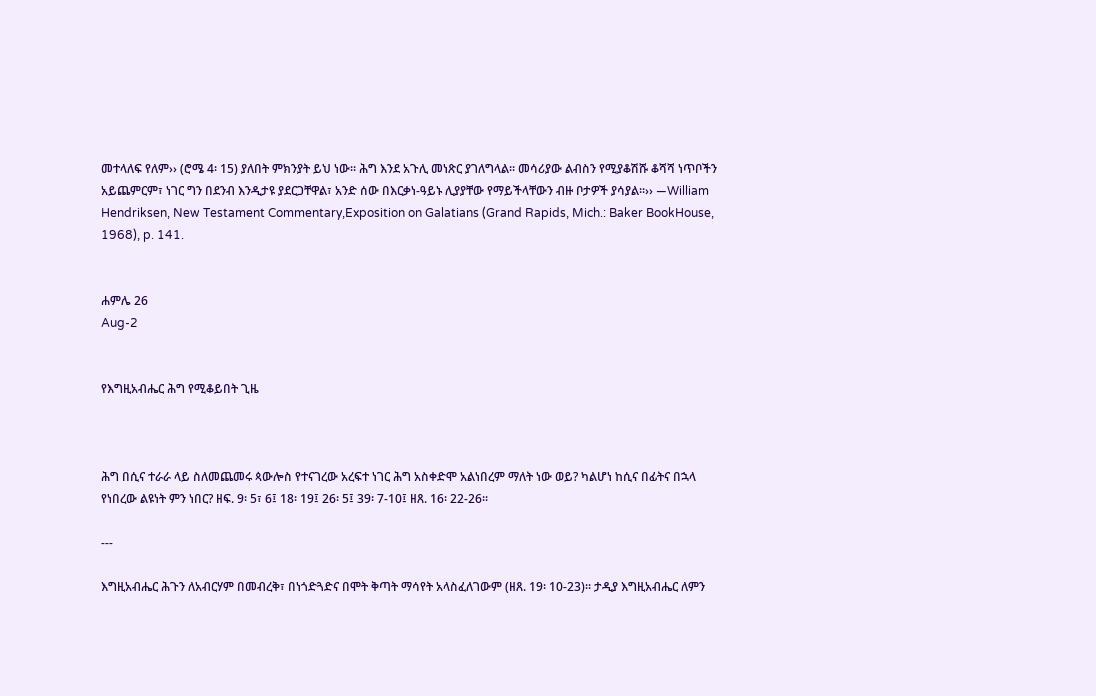መተላለፍ የለም›› (ሮሜ 4፡ 15) ያለበት ምክንያት ይህ ነው፡፡ ሕግ እንደ አጉሊ መነጽር ያገለግላል፡፡ መሳሪያው ልብስን የሚያቆሽሹ ቆሻሻ ነጥቦችን አይጨምርም፣ ነገር ግን በደንብ እንዲታዩ ያደርጋቸዋል፣ አንድ ሰው በእርቃነ-ዓይኑ ሊያያቸው የማይችላቸውን ብዙ ቦታዎች ያሳያል፡፡›› —William Hendriksen, New Testament Commentary,Exposition on Galatians (Grand Rapids, Mich.: Baker BookHouse, 1968), p. 141.


ሐምሌ 26
Aug-2


የእግዚአብሔር ሕግ የሚቆይበት ጊዜ



ሕግ በሲና ተራራ ላይ ስለመጨመሩ ጳውሎስ የተናገረው አረፍተ ነገር ሕግ አስቀድሞ አልነበረም ማለት ነው ወይ? ካልሆነ ከሲና በፊትና በኋላ የነበረው ልዩነት ምን ነበር? ዘፍ. 9፡ 5፣ 6፤ 18፡ 19፤ 26፡ 5፤ 39፡ 7-10፤ ዘጸ. 16፡ 22-26፡፡

---

እግዚአብሔር ሕጉን ለአብርሃም በመብረቅ፣ በነጎድጓድና በሞት ቅጣት ማሳየት አላስፈለገውም (ዘጸ. 19፡ 10-23)፡፡ ታዲያ እግዚአብሔር ለምን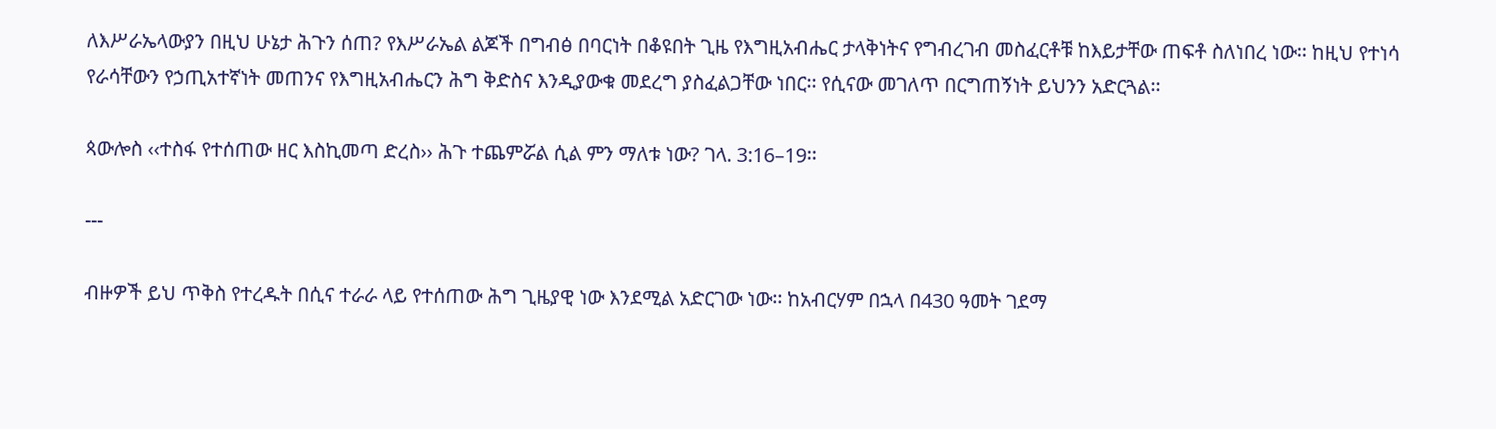ለእሥራኤላውያን በዚህ ሁኔታ ሕጉን ሰጠ? የእሥራኤል ልጆች በግብፅ በባርነት በቆዩበት ጊዜ የእግዚአብሔር ታላቅነትና የግብረገብ መስፈርቶቹ ከእይታቸው ጠፍቶ ስለነበረ ነው፡፡ ከዚህ የተነሳ የራሳቸውን የኃጢአተኛነት መጠንና የእግዚአብሔርን ሕግ ቅድስና እንዲያውቁ መደረግ ያስፈልጋቸው ነበር፡፡ የሲናው መገለጥ በርግጠኝነት ይህንን አድርጓል፡፡

ጳውሎስ ‹‹ተስፋ የተሰጠው ዘር እስኪመጣ ድረስ›› ሕጉ ተጨምሯል ሲል ምን ማለቱ ነው? ገላ. 3:16–19፡፡

---

ብዙዎች ይህ ጥቅስ የተረዱት በሲና ተራራ ላይ የተሰጠው ሕግ ጊዜያዊ ነው እንደሚል አድርገው ነው፡፡ ከአብርሃም በኋላ በ430 ዓመት ገደማ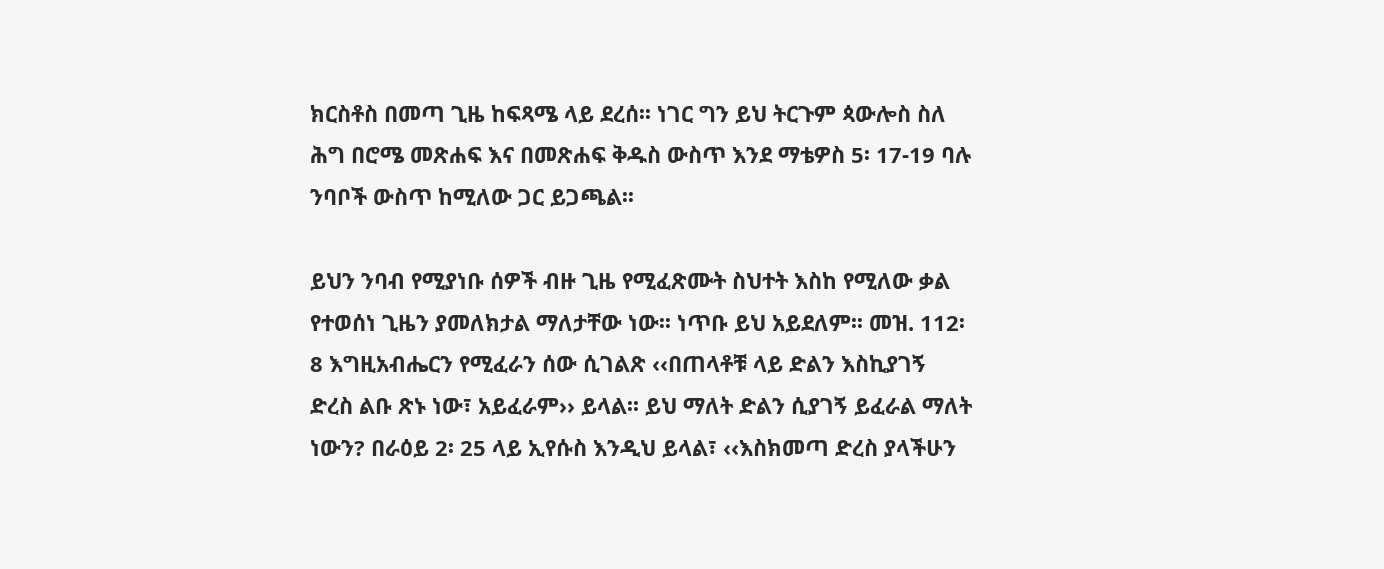ክርስቶስ በመጣ ጊዜ ከፍጻሜ ላይ ደረሰ፡፡ ነገር ግን ይህ ትርጉም ጳውሎስ ስለ ሕግ በሮሜ መጽሐፍ እና በመጽሐፍ ቅዱስ ውስጥ እንደ ማቴዎስ 5፡ 17-19 ባሉ ንባቦች ውስጥ ከሚለው ጋር ይጋጫል፡፡

ይህን ንባብ የሚያነቡ ሰዎች ብዙ ጊዜ የሚፈጽሙት ስህተት እስከ የሚለው ቃል የተወሰነ ጊዜን ያመለክታል ማለታቸው ነው፡፡ ነጥቡ ይህ አይደለም፡፡ መዝ. 112፡ 8 እግዚአብሔርን የሚፈራን ሰው ሲገልጽ ‹‹በጠላቶቹ ላይ ድልን እስኪያገኝ ድረስ ልቡ ጽኑ ነው፣ አይፈራም›› ይላል፡፡ ይህ ማለት ድልን ሲያገኝ ይፈራል ማለት ነውን? በራዕይ 2፡ 25 ላይ ኢየሱስ እንዲህ ይላል፣ ‹‹እስክመጣ ድረስ ያላችሁን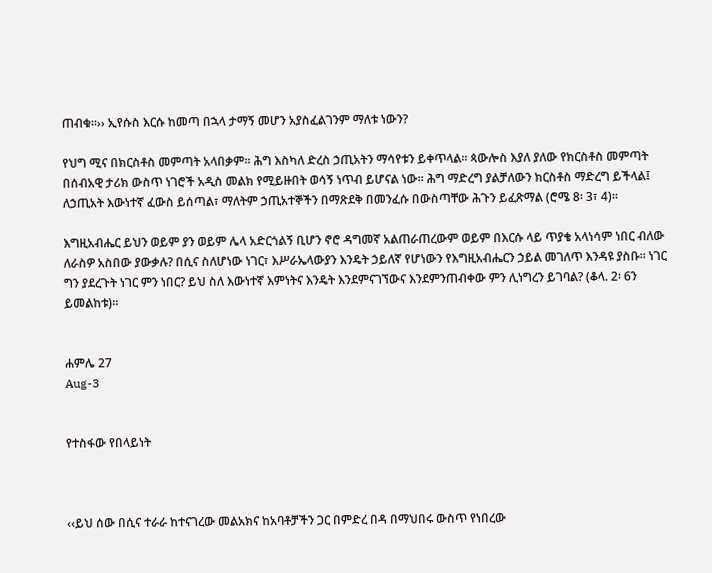ጠብቁ፡፡›› ኢየሱስ እርሱ ከመጣ በኋላ ታማኝ መሆን አያስፈልገንም ማለቱ ነውን?

የህግ ሚና በክርስቶስ መምጣት አላበቃም፡፡ ሕግ እስካለ ድረስ ኃጢአትን ማሳየቱን ይቀጥላል፡፡ ጳውሎስ እያለ ያለው የክርስቶስ መምጣት በሰብአዊ ታሪክ ውስጥ ነገሮች አዲስ መልክ የሚይዙበት ወሳኝ ነጥብ ይሆናል ነው፡፡ ሕግ ማድረግ ያልቻለውን ክርስቶስ ማድረግ ይችላል፤ ለኃጢአት እውነተኛ ፈውስ ይሰጣል፣ ማለትም ኃጢአተኞችን በማጽደቅ በመንፈሱ በውስጣቸው ሕጉን ይፈጽማል (ሮሜ 8፡ 3፣ 4)፡፡

እግዚአብሔር ይህን ወይም ያን ወይም ሌላ አድርጎልኝ ቢሆን ኖሮ ዳግመኛ አልጠራጠረውም ወይም በእርሱ ላይ ጥያቄ አላነሳም ነበር ብለው ለራስዎ አስበው ያውቃሉ? በሲና ስለሆነው ነገር፣ እሥራኤላውያን እንዴት ኃይለኛ የሆነውን የእግዚአብሔርን ኃይል መገለጥ እንዳዩ ያስቡ፡፡ ነገር ግን ያደረጉት ነገር ምን ነበር? ይህ ስለ እውነተኛ እምነትና እንዴት እንደምናገኘውና እንደምንጠብቀው ምን ሊነግረን ይገባል? (ቆላ. 2፡ 6ን ይመልከቱ)፡፡


ሐምሌ 27
Aug-3


የተስፋው የበላይነት



‹‹ይህ ሰው በሲና ተራራ ከተናገረው መልአክና ከአባቶቻችን ጋር በምድረ በዳ በማህበሩ ውስጥ የነበረው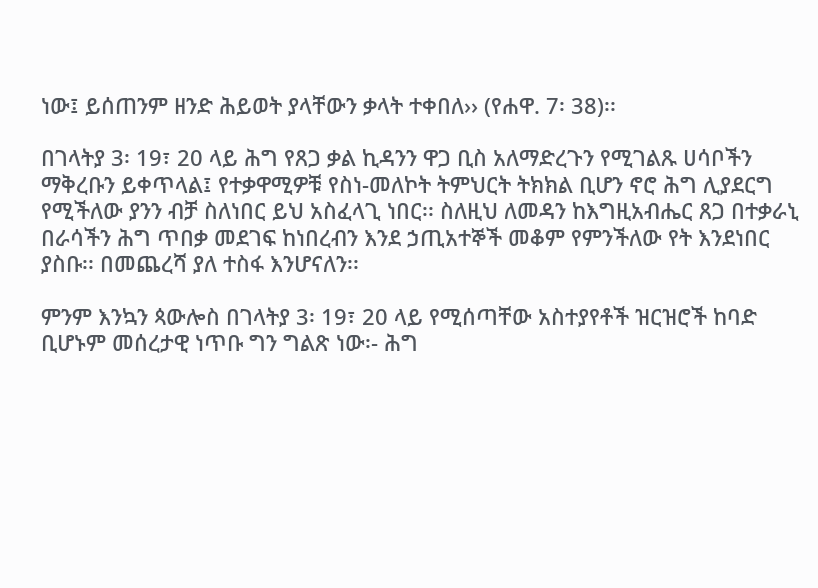ነው፤ ይሰጠንም ዘንድ ሕይወት ያላቸውን ቃላት ተቀበለ›› (የሐዋ. 7፡ 38)፡፡

በገላትያ 3፡ 19፣ 20 ላይ ሕግ የጸጋ ቃል ኪዳንን ዋጋ ቢስ አለማድረጉን የሚገልጹ ሀሳቦችን ማቅረቡን ይቀጥላል፤ የተቃዋሚዎቹ የስነ-መለኮት ትምህርት ትክክል ቢሆን ኖሮ ሕግ ሊያደርግ የሚችለው ያንን ብቻ ስለነበር ይህ አስፈላጊ ነበር፡፡ ስለዚህ ለመዳን ከእግዚአብሔር ጸጋ በተቃራኒ በራሳችን ሕግ ጥበቃ መደገፍ ከነበረብን እንደ ኃጢአተኞች መቆም የምንችለው የት እንደነበር ያስቡ፡፡ በመጨረሻ ያለ ተስፋ እንሆናለን፡፡

ምንም እንኳን ጳውሎስ በገላትያ 3፡ 19፣ 20 ላይ የሚሰጣቸው አስተያየቶች ዝርዝሮች ከባድ ቢሆኑም መሰረታዊ ነጥቡ ግን ግልጽ ነው፡- ሕግ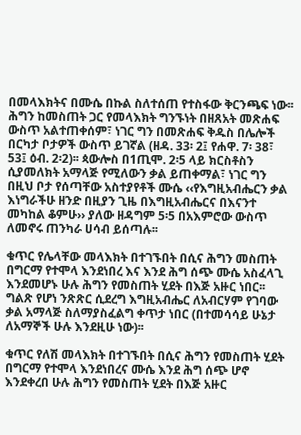በመላእክትና በሙሴ በኩል ስለተሰጠ የተስፋው ቅርንጫፍ ነው፡፡ ሕግን ከመስጠት ጋር የመላእክት ግንኙነት በዘጸአት መጽሐፍ ውስጥ አልተጠቀሰም፣ ነገር ግን በመጽሐፍ ቅዱስ በሌሎች በርካታ ቦታዎች ውስጥ ይገኛል (ዘዳ. 33፡ 2፤ የሐዋ. 7፡ 38፣ 53፤ ዕብ. 2፡2)፡፡ ጳውሎስ በ1ጢሞ. 2፡5 ላይ ክርስቶስን ሲያመለክት አማላጅ የሚለውን ቃል ይጠቀማል፣ ነገር ግን በዚህ ቦታ የሰጣቸው አስተያየቶች ሙሴ ‹‹የእግዚአብሔርን ቃል እነግራችሁ ዘንድ በዚያን ጊዜ በእግዚአብሔርና በእናንተ መካከል ቆምሁ›› ያለው ዘዳግም 5፡5 በአእምሮው ውስጥ ለመኖሩ ጠንካራ ሀሳብ ይሰጣሉ፡፡

ቁጥር የሌላቸው መላእክት በተገኙበት በሲና ሕግን መስጠት በግርማ የተሞላ እንደነበረ እና እንደ ሕግ ሰጭ ሙሴ አስፈላጊ እንደመሆኑ ሁሉ ሕግን የመስጠት ሂደት በእጅ አዙር ነበር፡፡ ግልጽ የሆነ ንጽጽር ሲደረግ እግዚአብሔር ለአብርሃም የገባው ቃል አማላጅ ስለማያስፈልግ ቀጥታ ነበር (በተመሳሳይ ሁኔታ ለአማኞች ሁሉ እንደዚሁ ነው)፡፡

ቁጥር የለሽ መላእክት በተገኙበት በሲና ሕግን የመስጠት ሂደት በግርማ የተሞላ እንደነበረና ሙሴ እንደ ሕግ ሰጭ ሆኖ እንደቀረበ ሁሉ ሕግን የመስጠት ሂደት በእጅ አዙር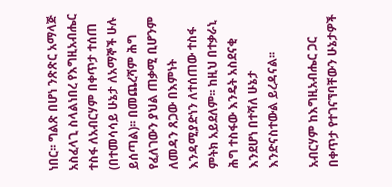ነበር፡፡ ግልጽ በሆነ ንጽጽር አማላጅ አስፈላጊ ስላልነበረ የእግዚአብሔር ተስፋ ለአብርሃም በቀጥታ ተሰጠ (በተመሳሳይ ሁኔታ ለአማኞች ሁሉ ይሰጣል)፡፡ በመጨረሻም ሕግ የፈለገውን ያህል ጠቃሚ ቢሆንም ለመዳን ጸጋው በእምነት እንዳሚያድነን ለተሰጠው ተስፋ ምትክ አይደለም፡፡ ከዚህ በተቃራኒ ሕግ ተስፋው እንዴት አስደናቂ እንደሆነ በተሻለ ሁኔታ እንድናስተውል ይረዳናል፡፡

አብርሃም ከእግዚአብሔር ጋር በቀጥታ የተገናኘባቸውን ሁኔታዎች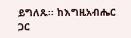ይግለጹ፡፡ ከእግዚአብሔር ጋር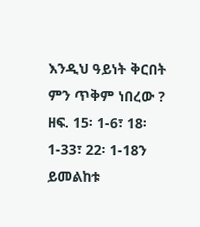እንዲህ ዓይነት ቅርበት ምን ጥቅም ነበረው ? ዘፍ. 15፡ 1-6፣ 18፡ 1-33፣ 22፡ 1-18ን ይመልከቱ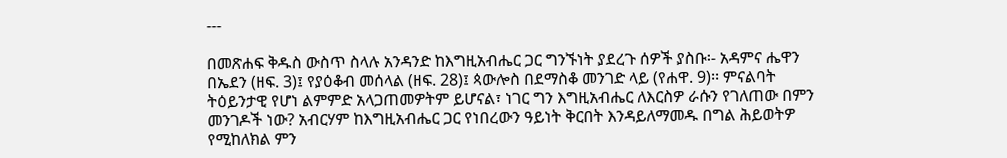---

በመጽሐፍ ቅዱስ ውስጥ ስላሉ አንዳንድ ከእግዚአብሔር ጋር ግንኙነት ያደረጉ ሰዎች ያስቡ፡- አዳምና ሔዋን በኤደን (ዘፍ. 3)፤ የያዕቆብ መሰላል (ዘፍ. 28)፤ ጳውሎስ በደማስቆ መንገድ ላይ (የሐዋ. 9)፡፡ ምናልባት ትዕይንታዊ የሆነ ልምምድ አላጋጠመዎትም ይሆናል፣ ነገር ግን እግዚአብሔር ለእርስዎ ራሱን የገለጠው በምን መንገዶች ነው? አብርሃም ከእግዚአብሔር ጋር የነበረውን ዓይነት ቅርበት እንዳይለማመዱ በግል ሕይወትዎ የሚከለክል ምን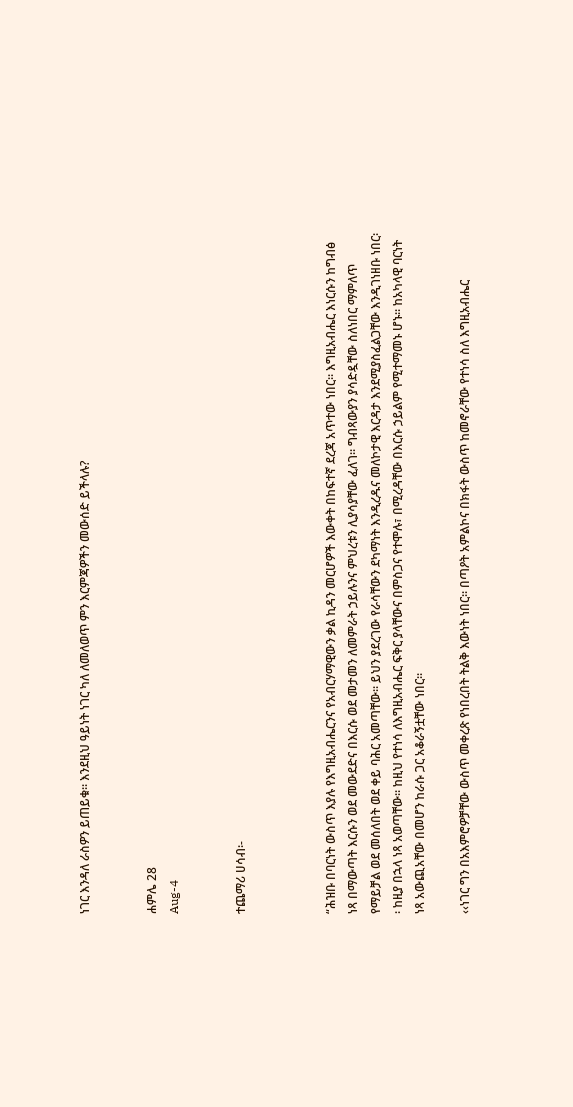ነገር እንዳለ ራስዎን ይጠይቁ፡፡ እንደዚህ ዓይነት ነገር ካለ ለመለወጥ ምን እርምጃዎችን መውሰድ ይችላሉ?


ሐምሌ 28
Aug-4


ተጨማሪ ሀሳብ፡-



“ሕዝቡ በባርነት ውስጥ እያሉ የእግዚአብሔርንና የአብርሃማዊውን ቃል ኪዳን መርሆዎች እውቀት በከፍተኛ ደረጃ አጥተው ነበር፡፡ እግዚአብሔር እነርሱን ከግብፅ ነጻ በማውጣት እርሱን ወደ መውደድና በእርሱ ወደ መታመን ለመምራት ኃይሉንና ምህረቱን ሊያሳያቸው ፈለገ፡፡ ግብጻውያን ያሳድዷቸው ስለነበር ማምለጥ የማይቻል ወደ መሰለበት ወደ ቀይ ባሕር አመጣቸው፡፡ ይህን ያደረገው የራሳቸውን ደካማነት እንዲረዱና መለኮታዊ እርዳታ እንደሚያስፈልጋቸው እንዲገነዘቡ ነበር፡፡ ከዚያ በኋላ ነጻ አወጣቸው፡፡ ከዚህ የተነሳ ለእግዚአብሔር ፍቅር ያላቸውና በምስጋና የተሞሉ፣ በሚረዳቸው በእርሱ ኃይልም የሚተማመኑ ሆኑ፡፡ ከአካላዊ ባርነት ነጻ አውጪአቸው በመሆን ከራሱ ጋር አቆራኝቷቸው ነበር፡፡

‹‹ነገር ግን በአእምሮዎቻቸው ውስጥ መቀረጽ የነበረበት ትልቅ እውነት ነበር፡፡ በጣዖት አምልኮና በክፋት ውስጥ ከመኖራቸው የተነሳ ስለ እግዚአብሔር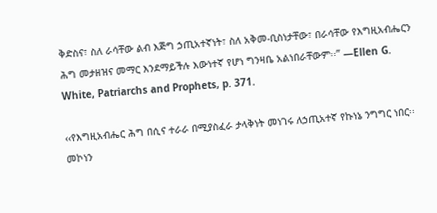ቅድስና፣ ስለ ራሳቸው ልብ እጅግ ኃጢአተኛነት፣ ስለ አቅመ-ቢስነታቸው፣ በራሳቸው የእግዚአብሔርን ሕግ መታዘዝና መማር እንደማይችሉ እውነተኛ የሆነ ግንዛቤ አልነበራቸውም፡፡” —Ellen G. White, Patriarchs and Prophets, p. 371.

‹‹የእግዚአብሔር ሕግ በሲና ተራራ በሚያስፈራ ታላቅነት መነገሩ ለኃጢአተኛ የኩነኔ ንግግር ነበር፡፡ መኮነን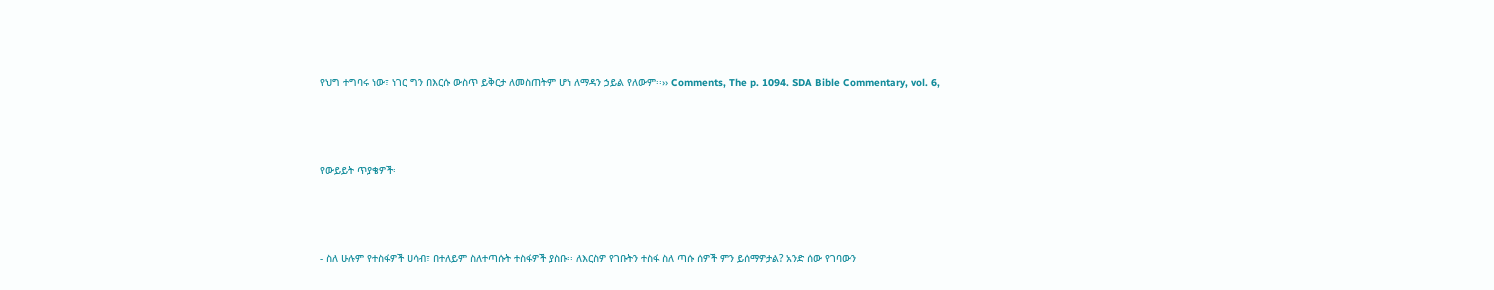የህግ ተግባሩ ነው፣ ነገር ግን በእርሱ ውስጥ ይቅርታ ለመስጠትም ሆነ ለማዳን ኃይል የለውም፡፡›› Comments, The p. 1094. SDA Bible Commentary, vol. 6,



የውይይት ጥያቄዎች፡



- ስለ ሁሉም የተስፋዎች ሀሳብ፣ በተለይም ስለተጣሱት ተስፋዎች ያስቡ፡፡ ለእርስዎ የገቡትን ተስፋ ስለ ጣሱ ሰዎች ምን ይሰማዎታል? አንድ ሰው የገባውን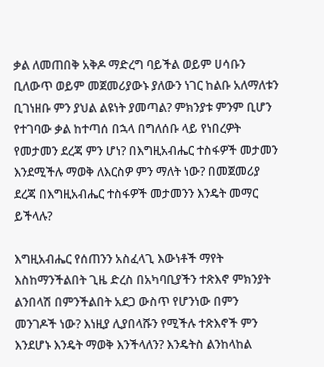ቃል ለመጠበቅ አቅዶ ማድረግ ባይችል ወይም ሀሳቡን ቢለውጥ ወይም መጀመሪያውኑ ያለውን ነገር ከልቡ አለማለቱን ቢገነዘቡ ምን ያህል ልዩነት ያመጣል? ምክንያቱ ምንም ቢሆን የተገባው ቃል ከተጣሰ በኋላ በግለሰቡ ላይ የነበረዎት የመታመን ደረጃ ምን ሆነ? በእግዚአብሔር ተስፋዎች መታመን እንደሚችሉ ማወቅ ለእርስዎ ምን ማለት ነው? በመጀመሪያ ደረጃ በእግዚአብሔር ተስፋዎች መታመንን እንዴት መማር ይችላሉ?

እግዚአብሔር የሰጠንን አስፈላጊ እውነቶች ማየት እስከማንችልበት ጊዜ ድረስ በአካባቢያችን ተጽእኖ ምክንያት ልንበላሽ በምንችልበት አደጋ ውስጥ የሆንነው በምን መንገዶች ነው? እነዚያ ሊያበላሹን የሚችሉ ተጽእኖች ምን እንደሆኑ እንዴት ማወቅ እንችላለን? እንዴትስ ልንከላከል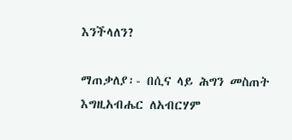እንችላለን?

ማጠቃለያ፡- በሲና ላይ ሕግን መስጠት እግዚአብሔር ለአብርሃም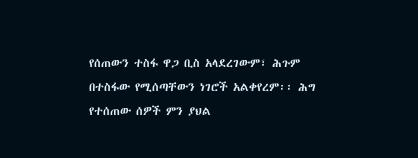የሰጠውን ተስፋ ዋጋ ቢስ አላደረገውም፣ ሕጉም በተስፋው የሚሰጣቸውን ነገሮች አልቀየረም፡፡ ሕግ የተሰጠው ሰዎች ምን ያህል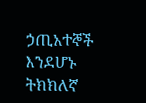ኃጢአተኞች እንደሆኑ ትክክለኛ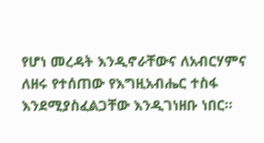የሆነ መረዳት እንዲኖራቸውና ለአብርሃምና ለዘሩ የተሰጠው የእግዚአብሔር ተስፋ እንደሚያስፈልጋቸው እንዲገነዘቡ ነበር፡፡